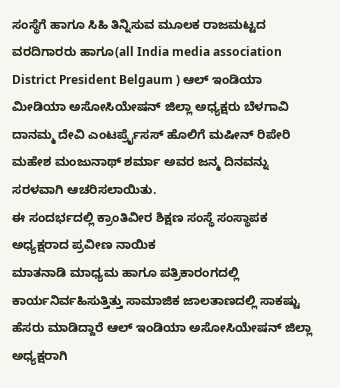ಸಂಸ್ಥೆಗೆ ಹಾಗೂ ಸಿಹಿ ತಿನ್ನಿಸುವ ಮೂಲಕ ರಾಜಮಟ್ಟದ ವರದಿಗಾರರು ಹಾಗೂ(all India media association District President Belgaum ) ಆಲ್ ಇಂಡಿಯಾ ಮೀಡಿಯಾ ಅಸೋಸಿಯೇಷನ್ ಜಿಲ್ಲಾ ಅಧ್ಯಕ್ಷರು ಬೆಳಗಾವಿ ದಾನಮ್ಮ ದೇವಿ ಎಂಟರ್ಪ್ರೈಸಸ್ ಹೊಲಿಗೆ ಮಷೀನ್ ರಿಪೇರಿ ಮಹೇಶ ಮಂಜುನಾಥ್ ಶರ್ಮಾ ಅವರ ಜನ್ಮ ದಿನವನ್ನು ಸರಳವಾಗಿ ಆಚರಿಸಲಾಯಿತು.
ಈ ಸಂದರ್ಭದಲ್ಲಿ ಕ್ರಾಂತಿವೀರ ಶಿಕ್ಷಣ ಸಂಸ್ಥೆ ಸಂಸ್ಥಾಪಕ ಅಧ್ಯಕ್ಷರಾದ ಪ್ರವೀಣ ನಾಯಿಕ
ಮಾತನಾಡಿ ಮಾಧ್ಯಮ ಹಾಗೂ ಪತ್ರಿಕಾರಂಗದಲ್ಲಿ ಕಾರ್ಯನಿರ್ವಹಿಸುತ್ತಿತ್ತು ಸಾಮಾಜಿಕ ಜಾಲತಾಣದಲ್ಲಿ ಸಾಕಷ್ಟು ಹೆಸರು ಮಾಡಿದ್ದಾರೆ ಆಲ್ ಇಂಡಿಯಾ ಅಸೋಸಿಯೇಷನ್ ಜಿಲ್ಲಾ ಅಧ್ಯಕ್ಷರಾಗಿ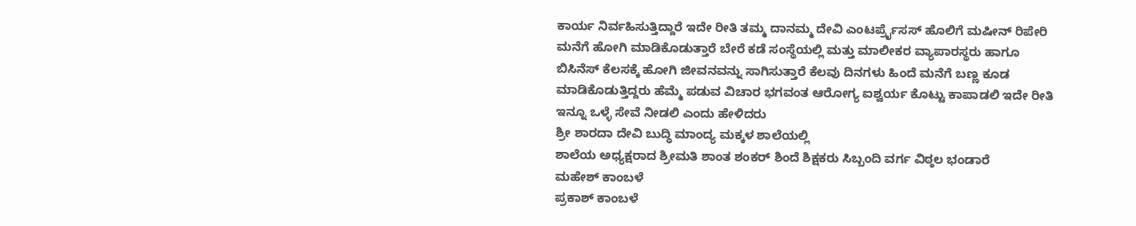ಕಾರ್ಯ ನಿರ್ವಹಿಸುತ್ತಿದ್ದಾರೆ ಇದೇ ರೀತಿ ತಮ್ಮ ದಾನಮ್ಮ ದೇವಿ ಎಂಟರ್ಪ್ರೈಸಸ್ ಹೊಲಿಗೆ ಮಷೀನ್ ರಿಪೇರಿ ಮನೆಗೆ ಹೋಗಿ ಮಾಡಿಕೊಡುತ್ತಾರೆ ಬೇರೆ ಕಡೆ ಸಂಸ್ಥೆಯಲ್ಲಿ ಮತ್ತು ಮಾಲೀಕರ ವ್ಯಾಪಾರಸ್ಥರು ಹಾಗೂ ಬಿಸಿನೆಸ್ ಕೆಲಸಕ್ಕೆ ಹೋಗಿ ಜೀವನವನ್ನು ಸಾಗಿಸುತ್ತಾರೆ ಕೆಲವು ದಿನಗಳು ಹಿಂದೆ ಮನೆಗೆ ಬಣ್ಣ ಕೂಡ ಮಾಡಿಕೊಡುತ್ತಿದ್ದರು ಹೆಮ್ಮೆ ಪಡುವ ವಿಚಾರ ಭಗವಂತ ಆರೋಗ್ಯ ಐಶ್ವರ್ಯ ಕೊಟ್ಟು ಕಾಪಾಡಲಿ ಇದೇ ರೀತಿ ಇನ್ನೂ ಒಳ್ಳೆ ಸೇವೆ ನೀಡಲಿ ಎಂದು ಹೇಳಿದರು
ಶ್ರೀ ಶಾರದಾ ದೇವಿ ಬುದ್ಧಿ ಮಾಂದ್ಯ ಮಕ್ಕಳ ಶಾಲೆಯಲ್ಲಿ
ಶಾಲೆಯ ಅಧ್ಯಕ್ಷರಾದ ಶ್ರೀಮತಿ ಶಾಂತ ಶಂಕರ್ ಶಿಂದೆ ಶಿಕ್ಷಕರು ಸಿಬ್ಬಂದಿ ವರ್ಗ ವಿಠ್ಠಲ ಭಂಡಾರೆ
ಮಹೇಶ್ ಕಾಂಬಳೆ
ಪ್ರಕಾಶ್ ಕಾಂಬಳೆ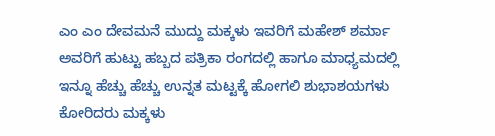ಎಂ ಎಂ ದೇವಮನೆ ಮುದ್ದು ಮಕ್ಕಳು ಇವರಿಗೆ ಮಹೇಶ್ ಶರ್ಮಾ ಅವರಿಗೆ ಹುಟ್ಟು ಹಬ್ಬದ ಪತ್ರಿಕಾ ರಂಗದಲ್ಲಿ ಹಾಗೂ ಮಾಧ್ಯಮದಲ್ಲಿ ಇನ್ನೂ ಹೆಚ್ಚು ಹೆಚ್ಚು ಉನ್ನತ ಮಟ್ಟಕ್ಕೆ ಹೋಗಲಿ ಶುಭಾಶಯಗಳು ಕೋರಿದರು ಮಕ್ಕಳು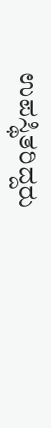ಉಪಸ್ಥಿತರಿದ್ದರು